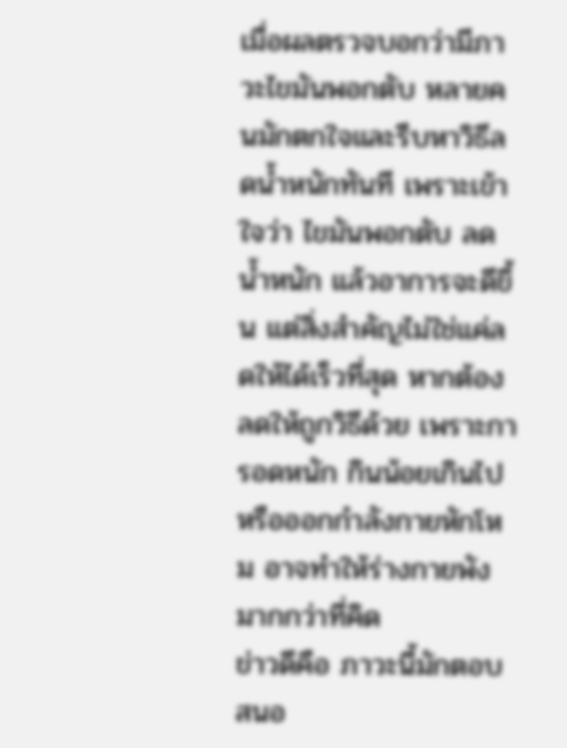เมื่อผลตรวจบอกว่ามีภาวะไขมันพอกตับ หลายคนมักตกใจและรีบหาวิธีลดน้ำหนักทันที เพราะเข้าใจว่า ไขมันพอกตับ ลดน้ำหนัก แล้วอาการจะดีขึ้น แต่สิ่งสำคัญไม่ใช่แค่ลดให้ได้เร็วที่สุด หากต้องลดให้ถูกวิธีด้วย เพราะการอดหนัก กินน้อยเกินไป หรือออกกำลังกายหักโหม อาจทำให้ร่างกายพังมากกว่าที่คิด
ข่าวดีคือ ภาวะนี้มักตอบสนอ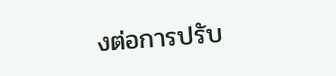งต่อการปรับ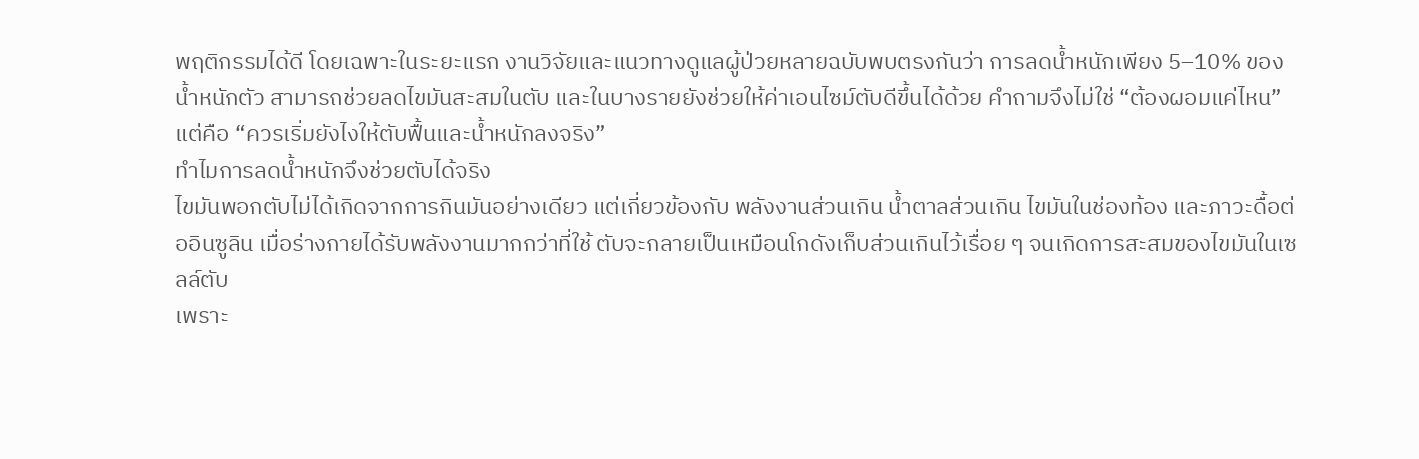พฤติกรรมได้ดี โดยเฉพาะในระยะแรก งานวิจัยและแนวทางดูแลผู้ป่วยหลายฉบับพบตรงกันว่า การลดน้ำหนักเพียง 5–10% ของน้ำหนักตัว สามารถช่วยลดไขมันสะสมในตับ และในบางรายยังช่วยให้ค่าเอนไซม์ตับดีขึ้นได้ด้วย คำถามจึงไม่ใช่ “ต้องผอมแค่ไหน” แต่คือ “ควรเริ่มยังไงให้ตับฟื้นและน้ำหนักลงจริง”
ทำไมการลดน้ำหนักจึงช่วยตับได้จริง
ไขมันพอกตับไม่ได้เกิดจากการกินมันอย่างเดียว แต่เกี่ยวข้องกับ พลังงานส่วนเกิน น้ำตาลส่วนเกิน ไขมันในช่องท้อง และภาวะดื้อต่ออินซูลิน เมื่อร่างกายได้รับพลังงานมากกว่าที่ใช้ ตับจะกลายเป็นเหมือนโกดังเก็บส่วนเกินไว้เรื่อย ๆ จนเกิดการสะสมของไขมันในเซลล์ตับ
เพราะ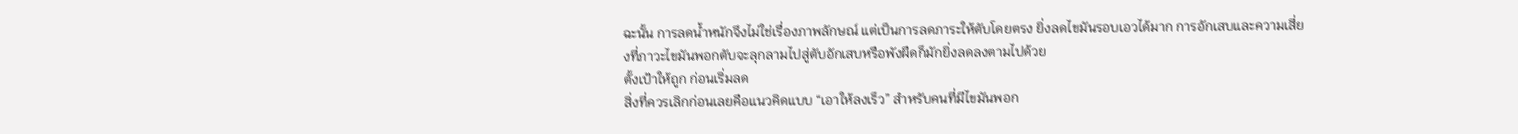ฉะนั้น การลดน้ำหนักจึงไม่ใช่เรื่องภาพลักษณ์ แต่เป็นการลดภาระให้ตับโดยตรง ยิ่งลดไขมันรอบเอวได้มาก การอักเสบและความเสี่ยงที่ภาวะไขมันพอกตับจะลุกลามไปสู่ตับอักเสบหรือพังผืดก็มักยิ่งลดลงตามไปด้วย
ตั้งเป้าให้ถูก ก่อนเริ่มลด
สิ่งที่ควรเลิกก่อนเลยคือแนวคิดแบบ “เอาให้ลงเร็ว” สำหรับคนที่มีไขมันพอก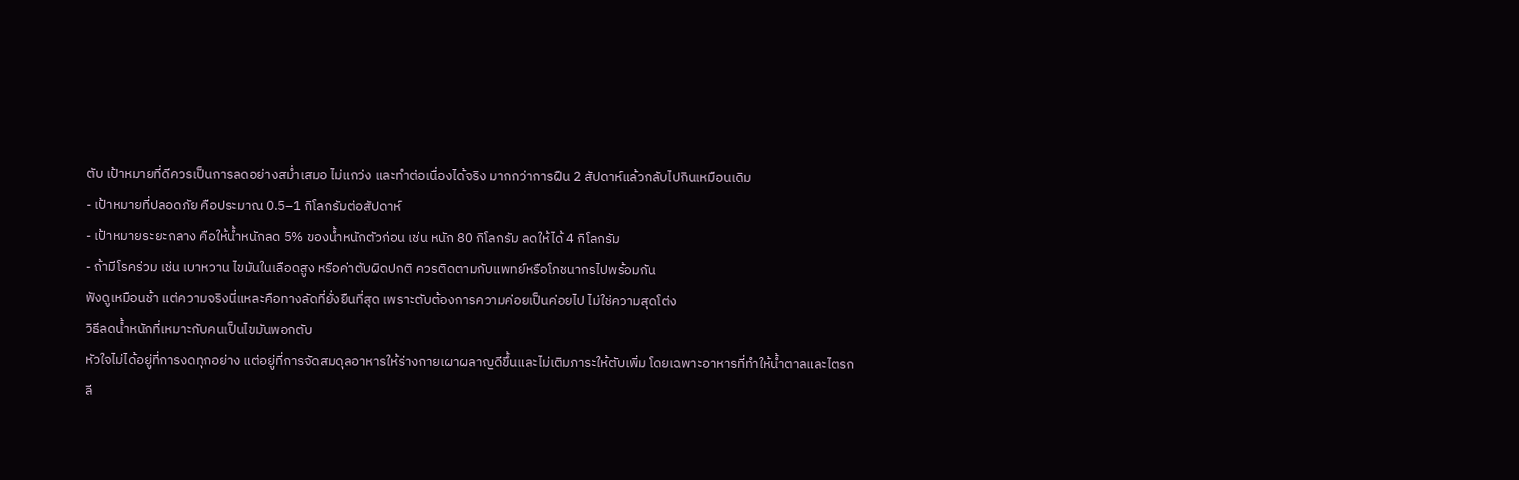ตับ เป้าหมายที่ดีควรเป็นการลดอย่างสม่ำเสมอ ไม่แกว่ง และทำต่อเนื่องได้จริง มากกว่าการฝืน 2 สัปดาห์แล้วกลับไปกินเหมือนเดิม
- เป้าหมายที่ปลอดภัย คือประมาณ 0.5–1 กิโลกรัมต่อสัปดาห์
- เป้าหมายระยะกลาง คือให้น้ำหนักลด 5% ของน้ำหนักตัวก่อน เช่น หนัก 80 กิโลกรัม ลดให้ได้ 4 กิโลกรัม
- ถ้ามีโรคร่วม เช่น เบาหวาน ไขมันในเลือดสูง หรือค่าตับผิดปกติ ควรติดตามกับแพทย์หรือโภชนากรไปพร้อมกัน
ฟังดูเหมือนช้า แต่ความจริงนี่แหละคือทางลัดที่ยั่งยืนที่สุด เพราะตับต้องการความค่อยเป็นค่อยไป ไม่ใช่ความสุดโต่ง
วิธีลดน้ำหนักที่เหมาะกับคนเป็นไขมันพอกตับ
หัวใจไม่ได้อยู่ที่การงดทุกอย่าง แต่อยู่ที่การจัดสมดุลอาหารให้ร่างกายเผาผลาญดีขึ้นและไม่เติมภาระให้ตับเพิ่ม โดยเฉพาะอาหารที่ทำให้น้ำตาลและไตรกลี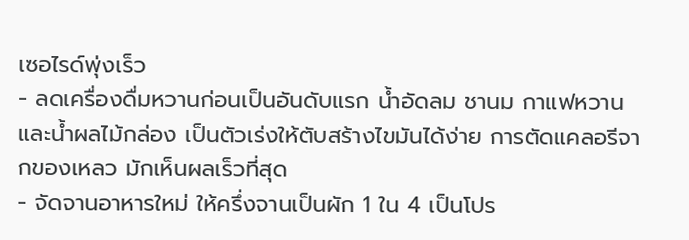เซอไรด์พุ่งเร็ว
- ลดเครื่องดื่มหวานก่อนเป็นอันดับแรก น้ำอัดลม ชานม กาแฟหวาน และน้ำผลไม้กล่อง เป็นตัวเร่งให้ตับสร้างไขมันได้ง่าย การตัดแคลอรีจากของเหลว มักเห็นผลเร็วที่สุด
- จัดจานอาหารใหม่ ให้ครึ่งจานเป็นผัก 1 ใน 4 เป็นโปร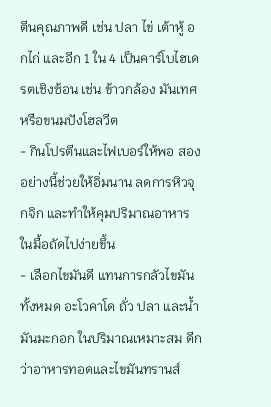ตีนคุณภาพดี เช่น ปลา ไข่ เต้าหู้ อกไก่ และอีก 1 ใน 4 เป็นคาร์โบไฮเดรตเชิงซ้อน เช่น ข้าวกล้อง มันเทศ หรือขนมปังโฮลวีต
- กินโปรตีนและไฟเบอร์ให้พอ สองอย่างนี้ช่วยให้อิ่มนาน ลดการหิวจุกจิก และทำให้คุมปริมาณอาหารในมื้อถัดไปง่ายขึ้น
- เลือกไขมันดี แทนการกลัวไขมันทั้งหมด อะโวคาโด ถั่ว ปลา และน้ำมันมะกอก ในปริมาณเหมาะสม ดีกว่าอาหารทอดและไขมันทรานส์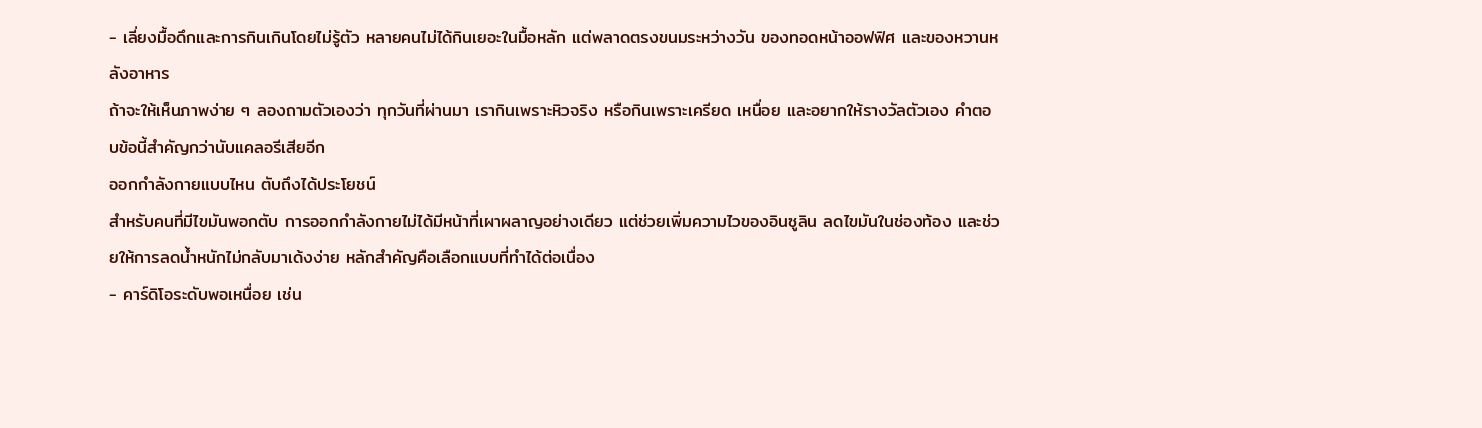- เลี่ยงมื้อดึกและการกินเกินโดยไม่รู้ตัว หลายคนไม่ได้กินเยอะในมื้อหลัก แต่พลาดตรงขนมระหว่างวัน ของทอดหน้าออฟฟิศ และของหวานหลังอาหาร
ถ้าจะให้เห็นภาพง่าย ๆ ลองถามตัวเองว่า ทุกวันที่ผ่านมา เรากินเพราะหิวจริง หรือกินเพราะเครียด เหนื่อย และอยากให้รางวัลตัวเอง คำตอบข้อนี้สำคัญกว่านับแคลอรีเสียอีก
ออกกำลังกายแบบไหน ตับถึงได้ประโยชน์
สำหรับคนที่มีไขมันพอกตับ การออกกำลังกายไม่ได้มีหน้าที่เผาผลาญอย่างเดียว แต่ช่วยเพิ่มความไวของอินซูลิน ลดไขมันในช่องท้อง และช่วยให้การลดน้ำหนักไม่กลับมาเด้งง่าย หลักสำคัญคือเลือกแบบที่ทำได้ต่อเนื่อง
- คาร์ดิโอระดับพอเหนื่อย เช่น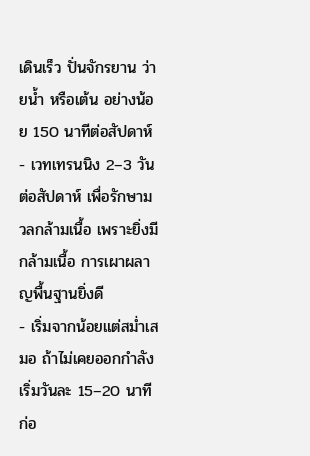เดินเร็ว ปั่นจักรยาน ว่ายน้ำ หรือเต้น อย่างน้อย 150 นาทีต่อสัปดาห์
- เวทเทรนนิง 2–3 วันต่อสัปดาห์ เพื่อรักษามวลกล้ามเนื้อ เพราะยิ่งมีกล้ามเนื้อ การเผาผลาญพื้นฐานยิ่งดี
- เริ่มจากน้อยแต่สม่ำเสมอ ถ้าไม่เคยออกกำลัง เริ่มวันละ 15–20 นาทีก่อ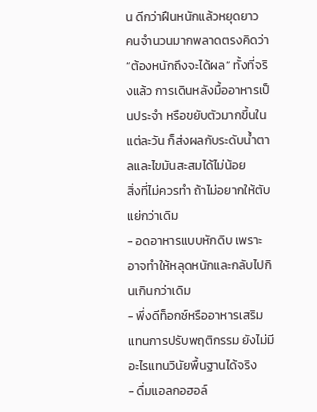น ดีกว่าฝืนหนักแล้วหยุดยาว
คนจำนวนมากพลาดตรงคิดว่า “ต้องหนักถึงจะได้ผล” ทั้งที่จริงแล้ว การเดินหลังมื้ออาหารเป็นประจำ หรือขยับตัวมากขึ้นในแต่ละวัน ก็ส่งผลกับระดับน้ำตาลและไขมันสะสมได้ไม่น้อย
สิ่งที่ไม่ควรทำ ถ้าไม่อยากให้ตับแย่กว่าเดิม
- อดอาหารแบบหักดิบ เพราะอาจทำให้หลุดหนักและกลับไปกินเกินกว่าเดิม
- พึ่งดีท็อกซ์หรืออาหารเสริมแทนการปรับพฤติกรรม ยังไม่มีอะไรแทนวินัยพื้นฐานได้จริง
- ดื่มแอลกอฮอล์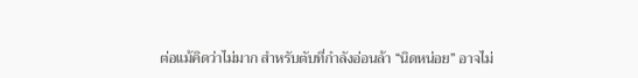ต่อแม้คิดว่าไม่มาก สำหรับตับที่กำลังอ่อนล้า “นิดหน่อย” อาจไม่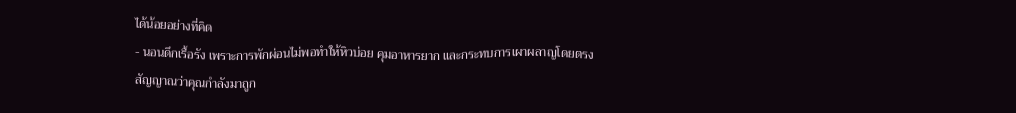ได้น้อยอย่างที่คิด
- นอนดึกเรื้อรัง เพราะการพักผ่อนไม่พอทำให้หิวบ่อย คุมอาหารยาก และกระทบการเผาผลาญโดยตรง
สัญญาณว่าคุณกำลังมาถูก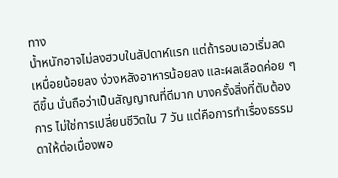ทาง
น้ำหนักอาจไม่ลงฮวบในสัปดาห์แรก แต่ถ้ารอบเอวเริ่มลด เหนื่อยน้อยลง ง่วงหลังอาหารน้อยลง และผลเลือดค่อย ๆ ดีขึ้น นั่นถือว่าเป็นสัญญาณที่ดีมาก บางครั้งสิ่งที่ตับต้องการ ไม่ใช่การเปลี่ยนชีวิตใน 7 วัน แต่คือการทำเรื่องธรรมดาให้ต่อเนื่องพอ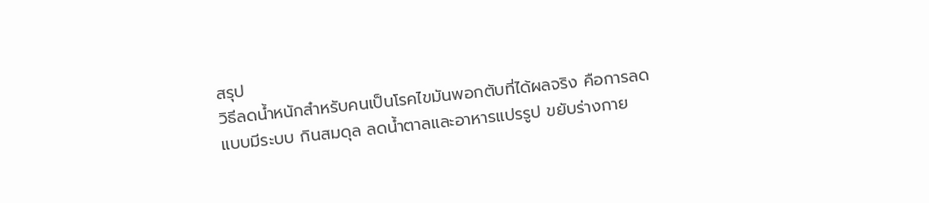สรุป
วิธีลดน้ำหนักสำหรับคนเป็นโรคไขมันพอกตับที่ได้ผลจริง คือการลดแบบมีระบบ กินสมดุล ลดน้ำตาลและอาหารแปรรูป ขยับร่างกาย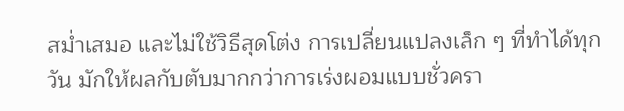สม่ำเสมอ และไม่ใช้วิธีสุดโต่ง การเปลี่ยนแปลงเล็ก ๆ ที่ทำได้ทุกวัน มักให้ผลกับตับมากกว่าการเร่งผอมแบบชั่วครา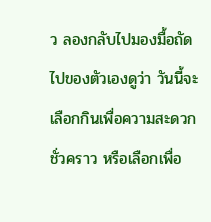ว ลองกลับไปมองมื้อถัดไปของตัวเองดูว่า วันนี้จะเลือกกินเพื่อความสะดวกชั่วคราว หรือเลือกเพื่อ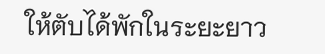ให้ตับได้พักในระยะยาว